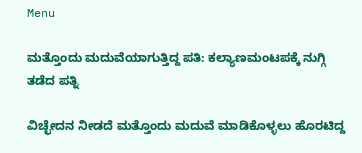Menu

ಮತ್ತೊಂದು ಮದುವೆಯಾಗುತ್ತಿದ್ದ ಪತಿ: ಕಲ್ಯಾಣಮಂಟಪಕ್ಕೆ ನುಗ್ಗಿ ತಡೆದ ಪತ್ನಿ

ವಿಚ್ಛೇದನ ನೀಡದೆ ಮತ್ತೊಂದು ಮದುವೆ ಮಾಡಿಕೊಳ್ಳಲು ಹೊರಟಿದ್ದ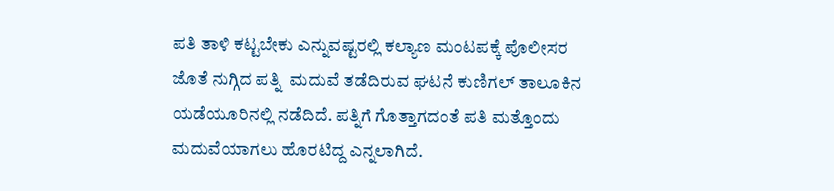ಪತಿ ತಾಳಿ ಕಟ್ಟಬೇಕು ಎನ್ನುವಷ್ಟರಲ್ಲಿ ಕಲ್ಯಾಣ ಮಂಟಪಕ್ಕೆ ಪೊಲೀಸರ ಜೊತೆ ನುಗ್ಗಿದ ಪತ್ನಿ  ಮದುವೆ ತಡೆದಿರುವ ಘಟನೆ ಕುಣಿಗಲ್ ತಾಲೂಕಿನ ಯಡೆಯೂರಿನಲ್ಲಿ ನಡೆದಿದೆ. ಪತ್ನಿಗೆ ಗೊತ್ತಾಗದಂತೆ ಪತಿ ಮತ್ತೊಂದು ಮದುವೆಯಾಗಲು ಹೊರಟಿದ್ದ ಎನ್ನಲಾಗಿದೆ.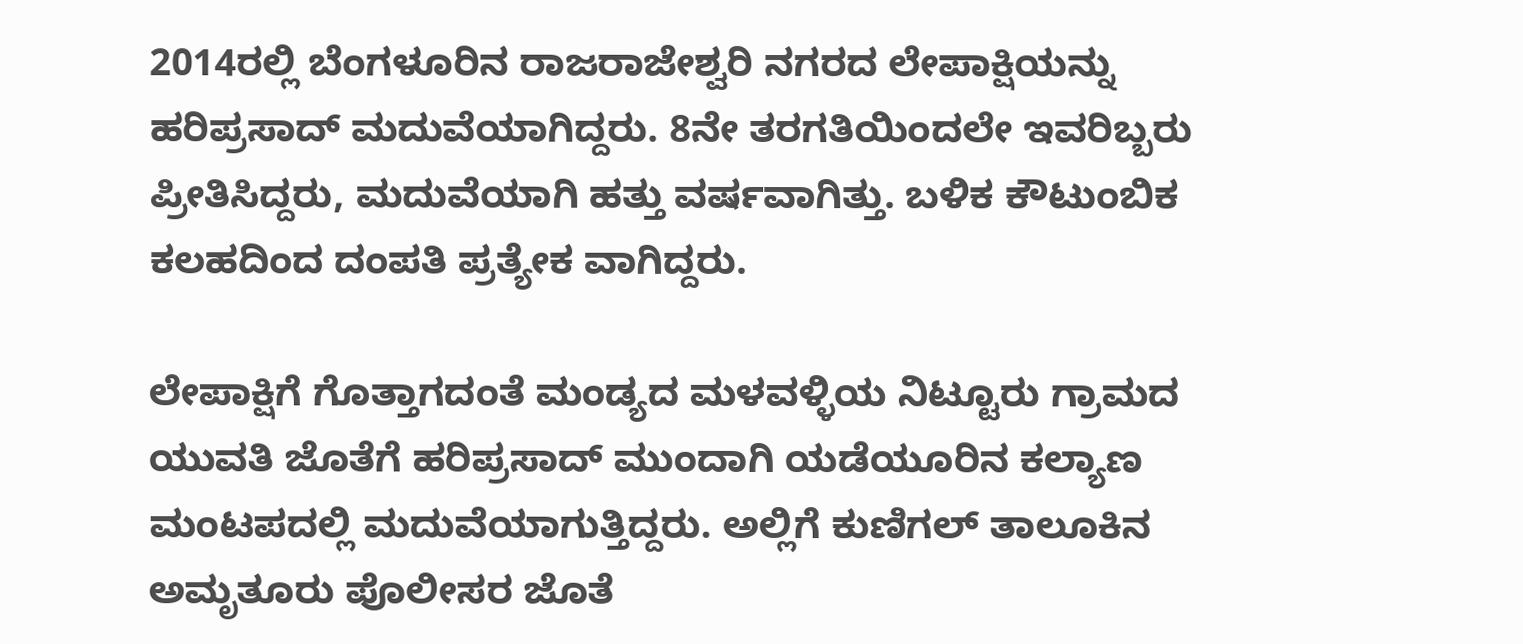2014ರಲ್ಲಿ ಬೆಂಗಳೂರಿನ ರಾಜರಾಜೇಶ್ವರಿ ನಗರದ ಲೇಪಾಕ್ಷಿಯನ್ನು ಹರಿಪ್ರಸಾದ್ ಮದುವೆಯಾಗಿದ್ದರು. 8ನೇ ತರಗತಿಯಿಂದಲೇ ಇವರಿಬ್ಬರು ಪ್ರೀತಿಸಿದ್ದರು, ಮದುವೆಯಾಗಿ ಹತ್ತು ವರ್ಷವಾಗಿತ್ತು. ಬಳಿಕ ಕೌಟುಂಬಿಕ ಕಲಹದಿಂದ ದಂಪತಿ ಪ್ರತ್ಯೇಕ ವಾಗಿದ್ದರು.

ಲೇಪಾಕ್ಷಿಗೆ ಗೊತ್ತಾಗದಂತೆ ಮಂಡ್ಯದ ಮಳವಳ್ಳಿಯ ನಿಟ್ಟೂರು ಗ್ರಾಮದ ಯುವತಿ ಜೊತೆಗೆ ಹರಿಪ್ರಸಾದ್ ಮುಂದಾಗಿ ಯಡೆಯೂರಿನ ಕಲ್ಯಾಣ ಮಂಟಪದಲ್ಲಿ ಮದುವೆಯಾಗುತ್ತಿದ್ದರು. ಅಲ್ಲಿಗೆ ಕುಣಿಗಲ್ ತಾಲೂಕಿನ ಅಮೃತೂರು ಪೊಲೀಸರ ಜೊತೆ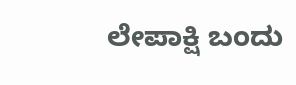ಲೇಪಾಕ್ಷಿ ಬಂದು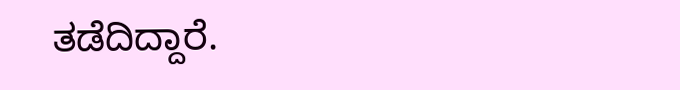ತಡೆದಿದ್ದಾರೆ.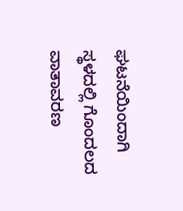ಘಟನೆಯಿಂದಾಗಿ ಸ್ಥಳದಲ್ಲಿ ಗೊಂದಲದ ವಾತಾವರಣ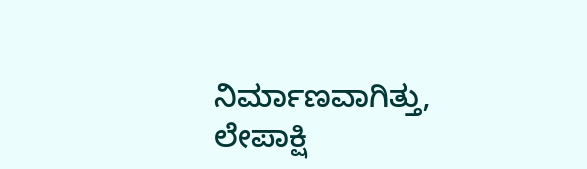ನಿರ್ಮಾಣವಾಗಿತ್ತು, ಲೇಪಾಕ್ಷಿ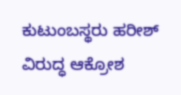ಕುಟುಂಬಸ್ಥರು ಹರೀಶ್ ವಿರುದ್ಧ ಆಕ್ರೋಶ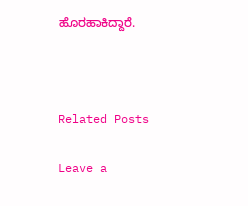ಹೊರಹಾಕಿದ್ದಾರೆ.



Related Posts

Leave a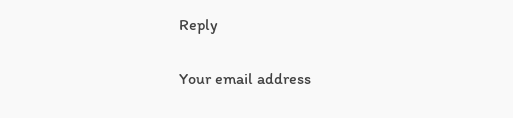Reply

Your email address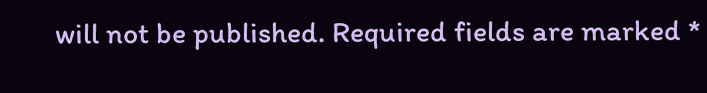will not be published. Required fields are marked *